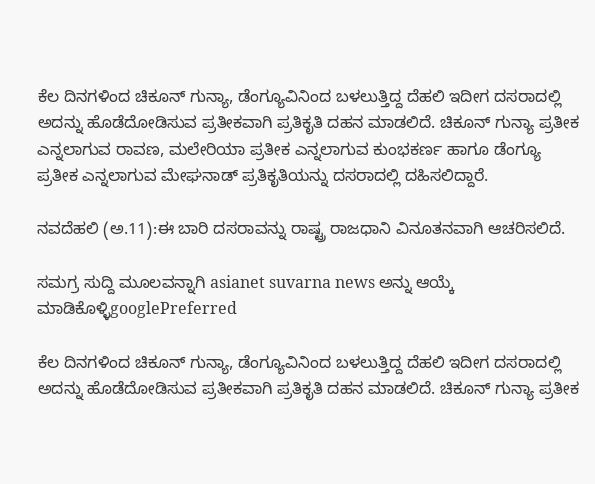ಕೆಲ ದಿನಗಳಿಂದ ಚಿಕೂನ್ ಗುನ್ಯಾ, ಡೆಂಗ್ಯೂವಿನಿಂದ ಬಳಲುತ್ತಿದ್ದ ದೆಹಲಿ ಇದೀಗ ದಸರಾದಲ್ಲಿ ಅದನ್ನು ಹೊಡೆದೋಡಿಸುವ ಪ್ರತೀಕವಾಗಿ ಪ್ರತಿಕೃತಿ ದಹನ ಮಾಡಲಿದೆ. ಚಿಕೂನ್ ಗುನ್ಯಾ ಪ್ರತೀಕ ಎನ್ನಲಾಗುವ ರಾವಣ, ಮಲೇರಿಯಾ ಪ್ರತೀಕ ಎನ್ನಲಾಗುವ ಕುಂಭಕರ್ಣ ಹಾಗೂ ಡೆಂಗ್ಯೂ ಪ್ರತೀಕ ಎನ್ನಲಾಗುವ ಮೇಘನಾಡ್ ಪ್ರತಿಕೃತಿಯನ್ನು ದಸರಾದಲ್ಲಿ ದಹಿಸಲಿದ್ದಾರೆ.

ನವದೆಹಲಿ (ಅ.11):ಈ ಬಾರಿ ದಸರಾವನ್ನು ರಾಷ್ಟ್ರ ರಾಜಧಾನಿ ವಿನೂತನವಾಗಿ ಆಚರಿಸಲಿದೆ.

ಸಮಗ್ರ ಸುದ್ದಿ ಮೂಲವನ್ನಾಗಿ asianet suvarna news ಅನ್ನು ಆಯ್ಕೆ ಮಾಡಿಕೊಳ್ಳಿgooglePreferred

ಕೆಲ ದಿನಗಳಿಂದ ಚಿಕೂನ್ ಗುನ್ಯಾ, ಡೆಂಗ್ಯೂವಿನಿಂದ ಬಳಲುತ್ತಿದ್ದ ದೆಹಲಿ ಇದೀಗ ದಸರಾದಲ್ಲಿ ಅದನ್ನು ಹೊಡೆದೋಡಿಸುವ ಪ್ರತೀಕವಾಗಿ ಪ್ರತಿಕೃತಿ ದಹನ ಮಾಡಲಿದೆ. ಚಿಕೂನ್ ಗುನ್ಯಾ ಪ್ರತೀಕ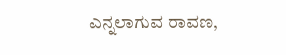ಎನ್ನಲಾಗುವ ರಾವಣ,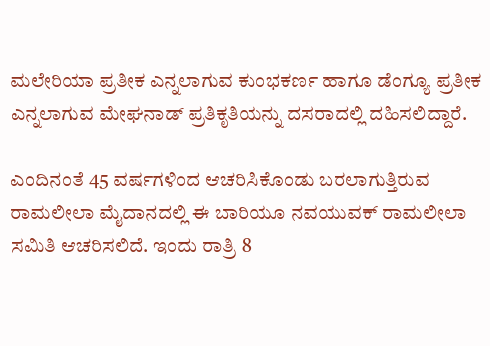ಮಲೇರಿಯಾ ಪ್ರತೀಕ ಎನ್ನಲಾಗುವ ಕುಂಭಕರ್ಣ ಹಾಗೂ ಡೆಂಗ್ಯೂ ಪ್ರತೀಕ ಎನ್ನಲಾಗುವ ಮೇಘನಾಡ್ ಪ್ರತಿಕೃತಿಯನ್ನು ದಸರಾದಲ್ಲಿ ದಹಿಸಲಿದ್ದಾರೆ.

ಎಂದಿನಂತೆ 45 ವರ್ಷಗಳಿಂದ ಆಚರಿಸಿಕೊಂಡು ಬರಲಾಗುತ್ತಿರುವ ರಾಮಲೀಲಾ ಮೈದಾನದಲ್ಲಿ ಈ ಬಾರಿಯೂ ನವಯುವಕ್ ರಾಮಲೀಲಾ ಸಮಿತಿ ಆಚರಿಸಲಿದೆ. ಇಂದು ರಾತ್ರಿ 8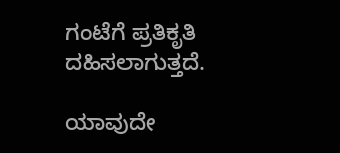ಗಂಟೆಗೆ ಪ್ರತಿಕೃತಿ ದಹಿಸಲಾಗುತ್ತದೆ.

ಯಾವುದೇ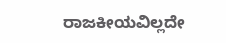ರಾಜಕೀಯವಿಲ್ಲದೇ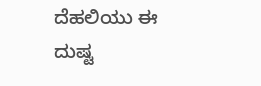ದೆಹಲಿಯು ಈ ದುಷ್ಟ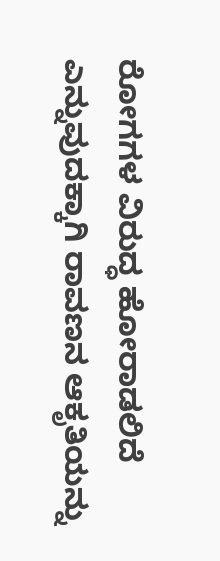ರೋಗಗಳ ವಿರುದ್ಧ ಹೋರಾಡಲಿದೆ ಎನ್ನುವುದಕ್ಕಾಗಿ ರಾವಣನ ಆಕೃತಿಯನ್ನು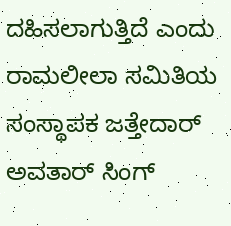ದಹಿಸಲಾಗುತ್ತಿದೆ ಎಂದು ರಾಮಲೀಲಾ ಸಮಿತಿಯ ಸಂಸ್ಥಾಪಕ ಜತ್ತೇದಾರ್ ಅವತಾರ್ ಸಿಂಗ್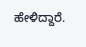ಹೇಳಿದ್ದಾರೆ.